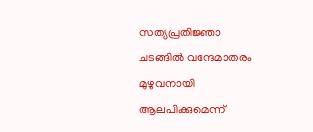സത്യപ്രതിജ്ഞാ ചടങ്ങിൽ വന്ദേമാതരം മുഴുവനായി ആലപിക്കുമെന്ന്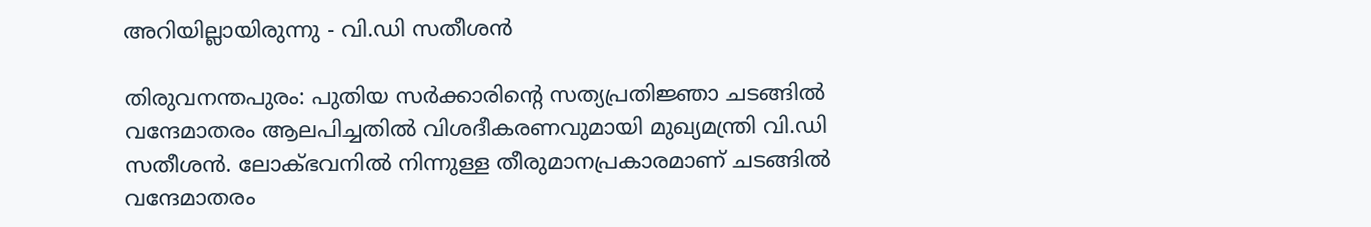അറിയില്ലായിരുന്നു - വി.ഡി സതീശൻ

തിരുവനന്തപുരം: പുതിയ സർക്കാരിന്റെ സത്യപ്രതിജ്ഞാ ചടങ്ങിൽ വന്ദേമാതരം ആലപിച്ചതിൽ വിശദീകരണവുമായി മുഖ്യമന്ത്രി വി.ഡി സതീശൻ. ലോക്ഭവനിൽ നിന്നുള്ള തീരുമാനപ്രകാരമാണ് ചടങ്ങിൽ വന്ദേമാതരം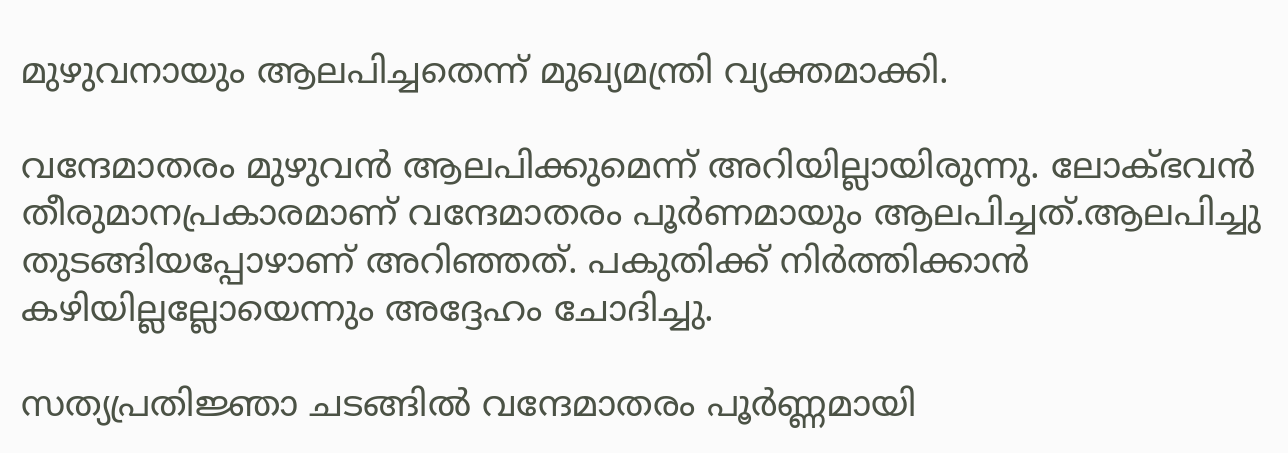മുഴുവനായും ആലപിച്ചതെന്ന് മുഖ്യമന്ത്രി വ്യക്തമാക്കി.

വന്ദേമാതരം മുഴുവൻ ആലപിക്കുമെന്ന് അറിയില്ലായിരുന്നു. ലോക്ഭവൻ തീരുമാനപ്രകാരമാണ് വന്ദേമാതരം പൂർണമായും ആലപിച്ചത്.ആലപിച്ചു തുടങ്ങിയപ്പോഴാണ് അറിഞ്ഞത്. പകുതിക്ക് നിർത്തിക്കാൻ കഴിയില്ലല്ലോയെന്നും അദ്ദേഹം ചോദിച്ചു.

സത്യപ്രതിജ്ഞാ ചടങ്ങിൽ വന്ദേമാതരം പൂർണ്ണമായി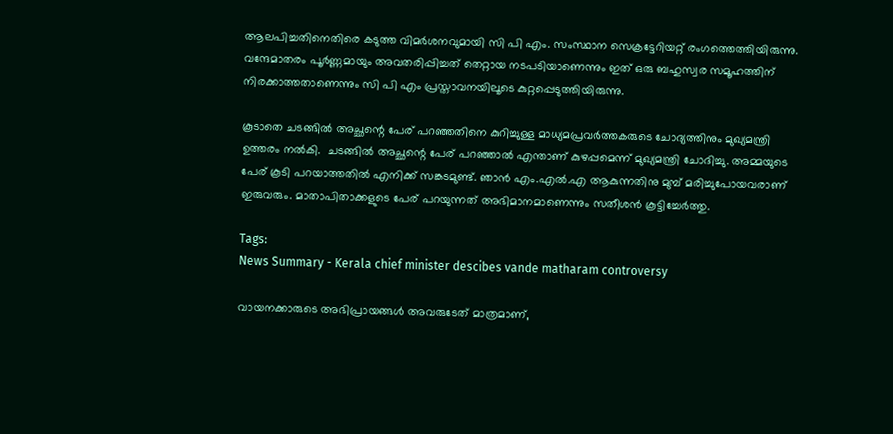ആലപിച്ചതിനെതിരെ കടുത്ത വിമർശനവുമായി സി പി എം. സംസ്ഥാന സെക്രട്ടേറിയറ്റ് രംഗത്തെത്തിയിരുന്നു. വന്ദേമാതരം പൂർണ്ണമായും അവതരിപ്പിച്ചത് തെറ്റായ നടപടിയാണെന്നും ഇത് ഒരു ബഹുസ്വര സമൂഹത്തിന് നിരക്കാത്തതാണെന്നും സി പി എം പ്രസ്താവനയിലൂടെ കുറ്റപ്പെടുത്തിയിരുന്നു.

കൂടാതെ ചടങ്ങിൽ അച്ഛന്റെ പേര് പറഞ്ഞതിനെ കുറിച്ചുള്ള മാധ്യമപ്രവർത്തകരുടെ ചോദ്യത്തിനും മുഖ്യമന്ത്രി ഉത്തരം നൽകി.  ചടങ്ങില്‍ അച്ഛന്റെ പേര് പറഞ്ഞാല്‍ എന്താണ് കുഴപ്പമെന്ന് മുഖ്യമന്ത്രി ചോദിച്ചു. അമ്മയുടെ പേര് കൂടി പറയാത്തതിൽ എനിക്ക് സങ്കടമുണ്ട്. ഞാൻ എം.എൽ.എ ആകുന്നതിനു മുമ്പ് മരിച്ചുപോയവരാണ് ഇരുവരും. മാതാപിതാക്കളുടെ പേര് പറയുന്നത് അഭിമാനമാണെന്നും സതീശന്‍ കൂട്ടിച്ചേര്‍ത്തു.

Tags:
News Summary - Kerala chief minister descibes vande matharam controversy

വായനക്കാരുടെ അഭിപ്രായങ്ങള്‍ അവരുടേത് മാത്രമാണ്,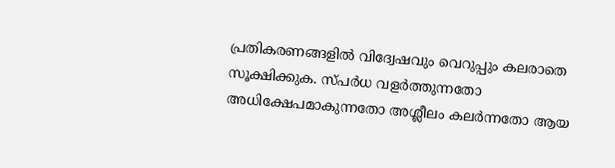പ്രതികരണങ്ങളിൽ വിദ്വേഷവും വെറുപ്പും കലരാതെ സൂക്ഷിക്കുക. സ്പർധ വളർത്തുന്നതോ അധിക്ഷേപമാകുന്നതോ അശ്ലീലം കലർന്നതോ ആയ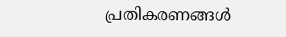പ്രതികരണങ്ങൾ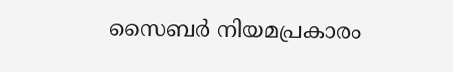സൈബർ നിയമപ്രകാരം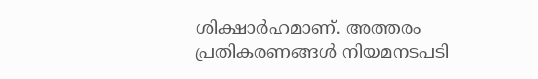ശിക്ഷാർഹമാണ്. അത്തരം പ്രതികരണങ്ങൾ നിയമനടപടി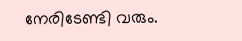നേരിടേണ്ടി വരും.